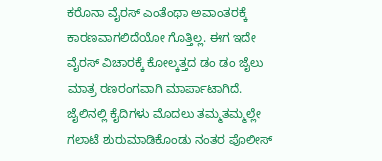ಕರೊನಾ ವೈರಸ್ ಎಂತೆಂಥಾ ಅವಾಂತರಕ್ಕೆ ಕಾರಣವಾಗಲಿದೆಯೋ ಗೊತ್ತಿಲ್ಲ. ಈಗ ಇದೇ ವೈರಸ್ ವಿಚಾರಕ್ಕೆ ಕೋಲ್ಕತ್ತದ ಡಂ ಡಂ ಜೈಲು ಮಾತ್ರ ರಣರಂಗವಾಗಿ ಮಾರ್ಪಾಟಾಗಿದೆ.
ಜೈಲಿನಲ್ಲಿ ಕೈದಿಗಳು ಮೊದಲು ತಮ್ಮತಮ್ಮಲ್ಲೇ ಗಲಾಟೆ ಶುರುಮಾಡಿಕೊಂಡು ನಂತರ ಪೊಲೀಸ್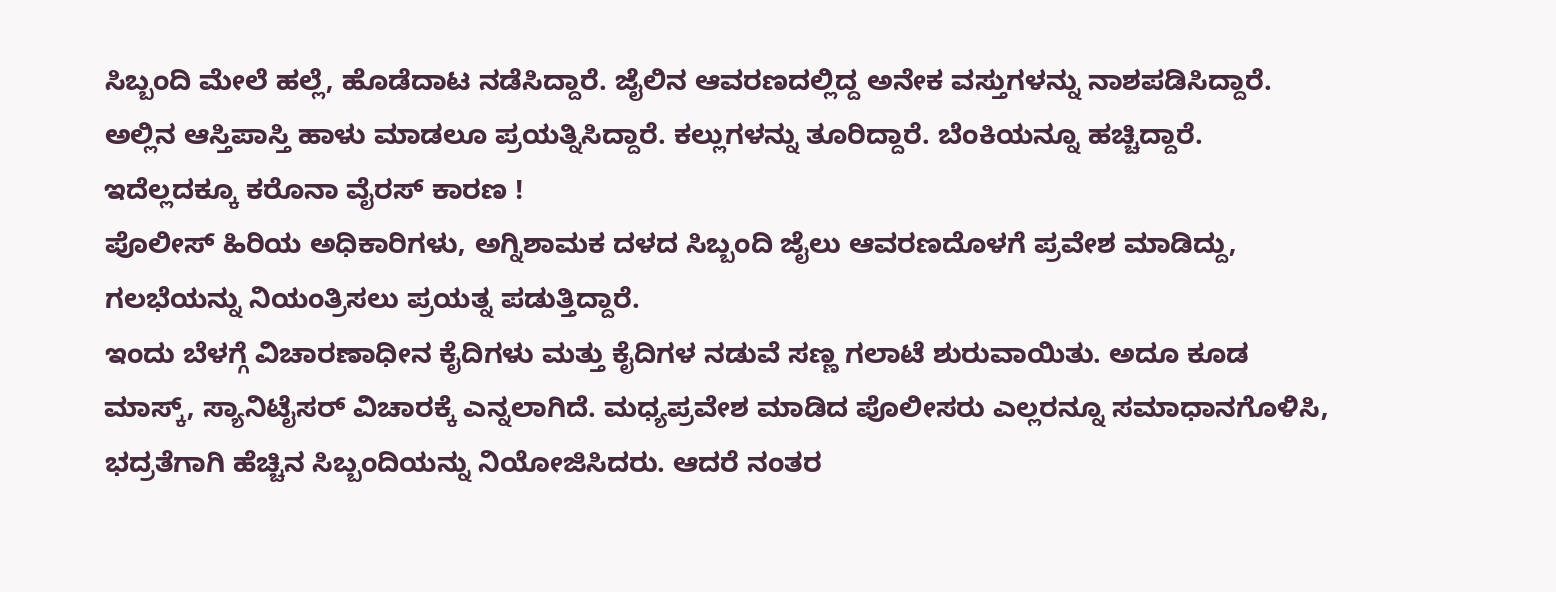ಸಿಬ್ಬಂದಿ ಮೇಲೆ ಹಲ್ಲೆ, ಹೊಡೆದಾಟ ನಡೆಸಿದ್ದಾರೆ. ಜೈಲಿನ ಆವರಣದಲ್ಲಿದ್ದ ಅನೇಕ ವಸ್ತುಗಳನ್ನು ನಾಶಪಡಿಸಿದ್ದಾರೆ. ಅಲ್ಲಿನ ಆಸ್ತಿಪಾಸ್ತಿ ಹಾಳು ಮಾಡಲೂ ಪ್ರಯತ್ನಿಸಿದ್ದಾರೆ. ಕಲ್ಲುಗಳನ್ನು ತೂರಿದ್ದಾರೆ. ಬೆಂಕಿಯನ್ನೂ ಹಚ್ಚಿದ್ದಾರೆ. ಇದೆಲ್ಲದಕ್ಕೂ ಕರೊನಾ ವೈರಸ್ ಕಾರಣ !
ಪೊಲೀಸ್ ಹಿರಿಯ ಅಧಿಕಾರಿಗಳು, ಅಗ್ನಿಶಾಮಕ ದಳದ ಸಿಬ್ಬಂದಿ ಜೈಲು ಆವರಣದೊಳಗೆ ಪ್ರವೇಶ ಮಾಡಿದ್ದು, ಗಲಭೆಯನ್ನು ನಿಯಂತ್ರಿಸಲು ಪ್ರಯತ್ನ ಪಡುತ್ತಿದ್ದಾರೆ.
ಇಂದು ಬೆಳಗ್ಗೆ ವಿಚಾರಣಾಧೀನ ಕೈದಿಗಳು ಮತ್ತು ಕೈದಿಗಳ ನಡುವೆ ಸಣ್ಣ ಗಲಾಟೆ ಶುರುವಾಯಿತು. ಅದೂ ಕೂಡ ಮಾಸ್ಕ್, ಸ್ಯಾನಿಟೈಸರ್ ವಿಚಾರಕ್ಕೆ ಎನ್ನಲಾಗಿದೆ. ಮಧ್ಯಪ್ರವೇಶ ಮಾಡಿದ ಪೊಲೀಸರು ಎಲ್ಲರನ್ನೂ ಸಮಾಧಾನಗೊಳಿಸಿ, ಭದ್ರತೆಗಾಗಿ ಹೆಚ್ಚಿನ ಸಿಬ್ಬಂದಿಯನ್ನು ನಿಯೋಜಿಸಿದರು. ಆದರೆ ನಂತರ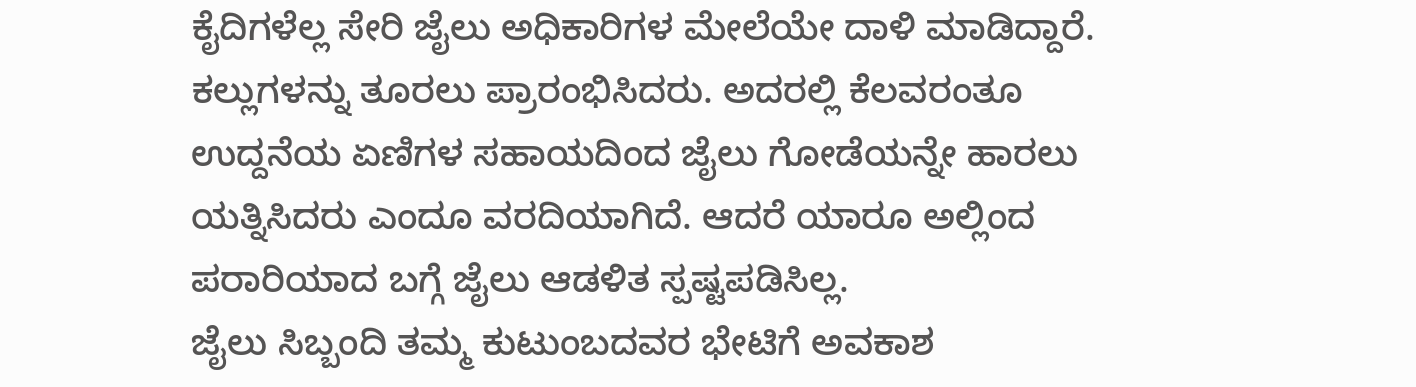ಕೈದಿಗಳೆಲ್ಲ ಸೇರಿ ಜೈಲು ಅಧಿಕಾರಿಗಳ ಮೇಲೆಯೇ ದಾಳಿ ಮಾಡಿದ್ದಾರೆ. ಕಲ್ಲುಗಳನ್ನು ತೂರಲು ಪ್ರಾರಂಭಿಸಿದರು. ಅದರಲ್ಲಿ ಕೆಲವರಂತೂ ಉದ್ದನೆಯ ಏಣಿಗಳ ಸಹಾಯದಿಂದ ಜೈಲು ಗೋಡೆಯನ್ನೇ ಹಾರಲು ಯತ್ನಿಸಿದರು ಎಂದೂ ವರದಿಯಾಗಿದೆ. ಆದರೆ ಯಾರೂ ಅಲ್ಲಿಂದ ಪರಾರಿಯಾದ ಬಗ್ಗೆ ಜೈಲು ಆಡಳಿತ ಸ್ಪಷ್ಟಪಡಿಸಿಲ್ಲ.
ಜೈಲು ಸಿಬ್ಬಂದಿ ತಮ್ಮ ಕುಟುಂಬದವರ ಭೇಟಿಗೆ ಅವಕಾಶ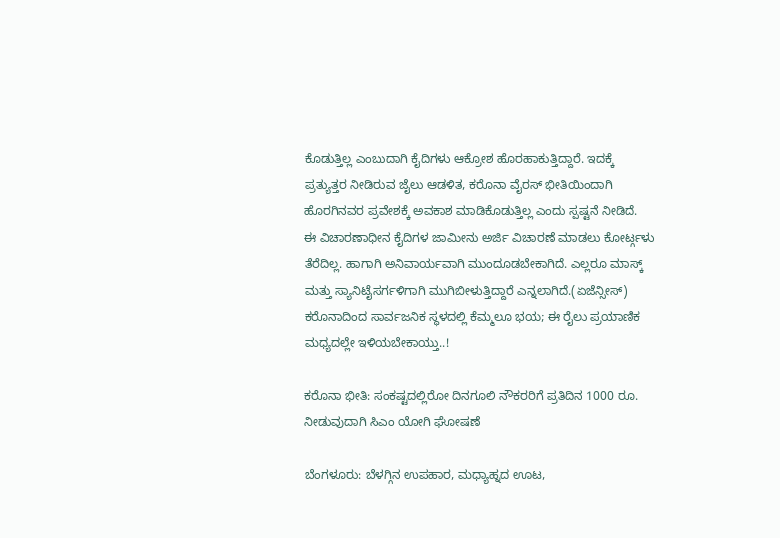ಕೊಡುತ್ತಿಲ್ಲ ಎಂಬುದಾಗಿ ಕೈದಿಗಳು ಆಕ್ರೋಶ ಹೊರಹಾಕುತ್ತಿದ್ದಾರೆ. ಇದಕ್ಕೆ ಪ್ರತ್ಯುತ್ತರ ನೀಡಿರುವ ಜೈಲು ಆಡಳಿತ, ಕರೊನಾ ವೈರಸ್ ಭೀತಿಯಿಂದಾಗಿ ಹೊರಗಿನವರ ಪ್ರವೇಶಕ್ಕೆ ಅವಕಾಶ ಮಾಡಿಕೊಡುತ್ತಿಲ್ಲ ಎಂದು ಸ್ಪಷ್ಟನೆ ನೀಡಿದೆ.
ಈ ವಿಚಾರಣಾಧೀನ ಕೈದಿಗಳ ಜಾಮೀನು ಅರ್ಜಿ ವಿಚಾರಣೆ ಮಾಡಲು ಕೋರ್ಟ್ಗಳು ತೆರೆದಿಲ್ಲ. ಹಾಗಾಗಿ ಅನಿವಾರ್ಯವಾಗಿ ಮುಂದೂಡಬೇಕಾಗಿದೆ. ಎಲ್ಲರೂ ಮಾಸ್ಕ್ ಮತ್ತು ಸ್ಯಾನಿಟೈಸರ್ಗಳಿಗಾಗಿ ಮುಗಿಬೀಳುತ್ತಿದ್ದಾರೆ ಎನ್ನಲಾಗಿದೆ.(ಏಜೆನ್ಸೀಸ್)
ಕರೊನಾದಿಂದ ಸಾರ್ವಜನಿಕ ಸ್ಥಳದಲ್ಲಿ ಕೆಮ್ಮಲೂ ಭಯ; ಈ ರೈಲು ಪ್ರಯಾಣಿಕ ಮಧ್ಯದಲ್ಲೇ ಇಳಿಯಬೇಕಾಯ್ತು..!

ಕರೊನಾ ಭೀತಿ: ಸಂಕಷ್ಟದಲ್ಲಿರೋ ದಿನಗೂಲಿ ನೌಕರರಿಗೆ ಪ್ರತಿದಿನ 1000 ರೂ. ನೀಡುವುದಾಗಿ ಸಿಎಂ ಯೋಗಿ ಘೋಷಣೆ

ಬೆಂಗಳೂರು: ಬೆಳಗ್ಗಿನ ಉಪಹಾರ, ಮಧ್ಯಾಹ್ನದ ಊಟ,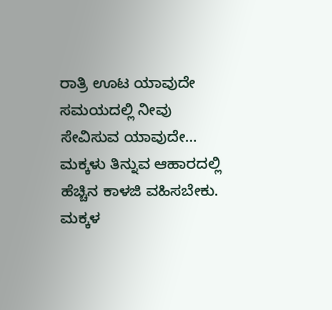ರಾತ್ರಿ ಊಟ ಯಾವುದೇ ಸಮಯದಲ್ಲಿ ನೀವು ಸೇವಿಸುವ ಯಾವುದೇ…
ಮಕ್ಕಳು ತಿನ್ನುವ ಆಹಾರದಲ್ಲಿ ಹೆಚ್ಚಿನ ಕಾಳಜಿ ವಹಿಸಬೇಕು. ಮಕ್ಕಳ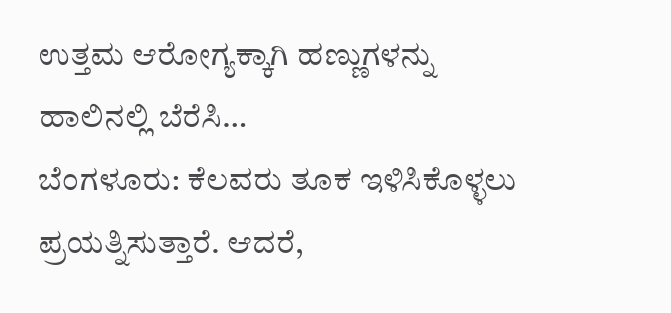ಉತ್ತಮ ಆರೋಗ್ಯಕ್ಕಾಗಿ ಹಣ್ಣುಗಳನ್ನು ಹಾಲಿನಲ್ಲಿ ಬೆರೆಸಿ…
ಬೆಂಗಳೂರು: ಕೆಲವರು ತೂಕ ಇಳಿಸಿಕೊಳ್ಳಲು ಪ್ರಯತ್ನಿಸುತ್ತಾರೆ. ಆದರೆ,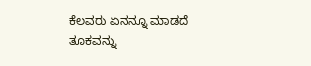ಕೆಲವರು ಏನನ್ನೂ ಮಾಡದೆ ತೂಕವನ್ನು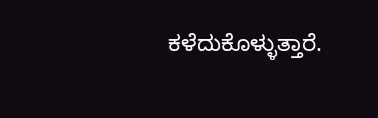ಕಳೆದುಕೊಳ್ಳುತ್ತಾರೆ.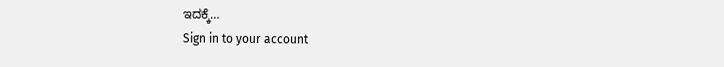ಇದಕ್ಕೆ…
Sign in to your account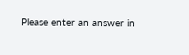Please enter an answer in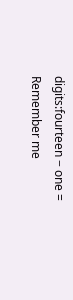digits:fourteen − one =
Remember me